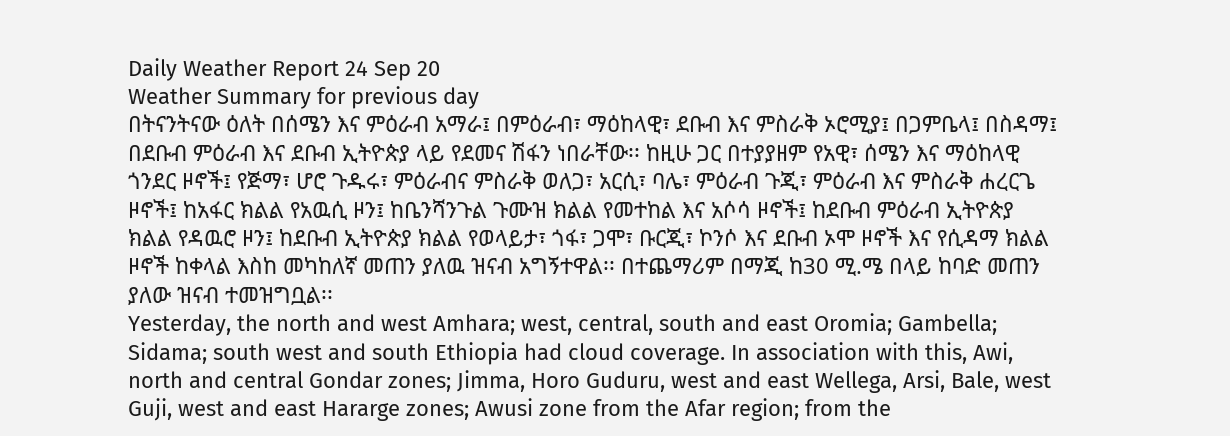Daily Weather Report 24 Sep 20
Weather Summary for previous day
በትናንትናው ዕለት በሰሜን እና ምዕራብ አማራ፤ በምዕራብ፣ ማዕከላዊ፣ ደቡብ እና ምስራቅ ኦሮሚያ፤ በጋምቤላ፤ በስዳማ፤ በደቡብ ምዕራብ እና ደቡብ ኢትዮጵያ ላይ የደመና ሽፋን ነበራቸው፡፡ ከዚሁ ጋር በተያያዘም የአዊ፣ ሰሜን እና ማዕከላዊ ጎንደር ዞኖች፤ የጅማ፣ ሆሮ ጉዱሩ፣ ምዕራብና ምስራቅ ወለጋ፣ አርሲ፣ ባሌ፣ ምዕራብ ጉጂ፣ ምዕራብ እና ምስራቅ ሐረርጌ ዞኖች፤ ከአፋር ክልል የአዉሲ ዞን፤ ከቤንሻንጉል ጉሙዝ ክልል የመተከል እና አሶሳ ዞኖች፤ ከደቡብ ምዕራብ ኢትዮጵያ ክልል የዳዉሮ ዞን፤ ከደቡብ ኢትዮጵያ ክልል የወላይታ፣ ጎፋ፣ ጋሞ፣ ቡርጂ፣ ኮንሶ እና ደቡብ ኦሞ ዞኖች እና የሲዳማ ክልል ዞኖች ከቀላል እስከ መካከለኛ መጠን ያለዉ ዝናብ አግኝተዋል፡፡ በተጨማሪም በማጂ ከ30 ሚ.ሜ በላይ ከባድ መጠን ያለው ዝናብ ተመዝግቧል፡፡
Yesterday, the north and west Amhara; west, central, south and east Oromia; Gambella; Sidama; south west and south Ethiopia had cloud coverage. In association with this, Awi, north and central Gondar zones; Jimma, Horo Guduru, west and east Wellega, Arsi, Bale, west Guji, west and east Hararge zones; Awusi zone from the Afar region; from the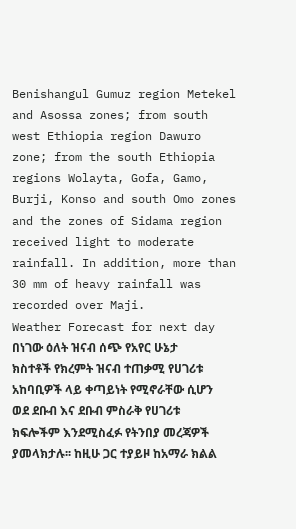Benishangul Gumuz region Metekel and Asossa zones; from south west Ethiopia region Dawuro zone; from the south Ethiopia regions Wolayta, Gofa, Gamo, Burji, Konso and south Omo zones and the zones of Sidama region received light to moderate rainfall. In addition, more than 30 mm of heavy rainfall was recorded over Maji.
Weather Forecast for next day
በነገው ዕለት ዝናብ ሰጭ የአየር ሁኔታ ክስተቶች የክረምት ዝናብ ተጠቃሚ የሀገሪቱ አከባቢዎች ላይ ቀጣይነት የሚኖራቸው ሲሆን ወደ ደቡብ እና ደቡብ ምስራቅ የሀገሪቱ ክፍሎችም እንደሚስፈፉ የትንበያ መረጃዎች ያመላክታሉ፡፡ ከዚሁ ጋር ተያይዞ ከአማራ ክልል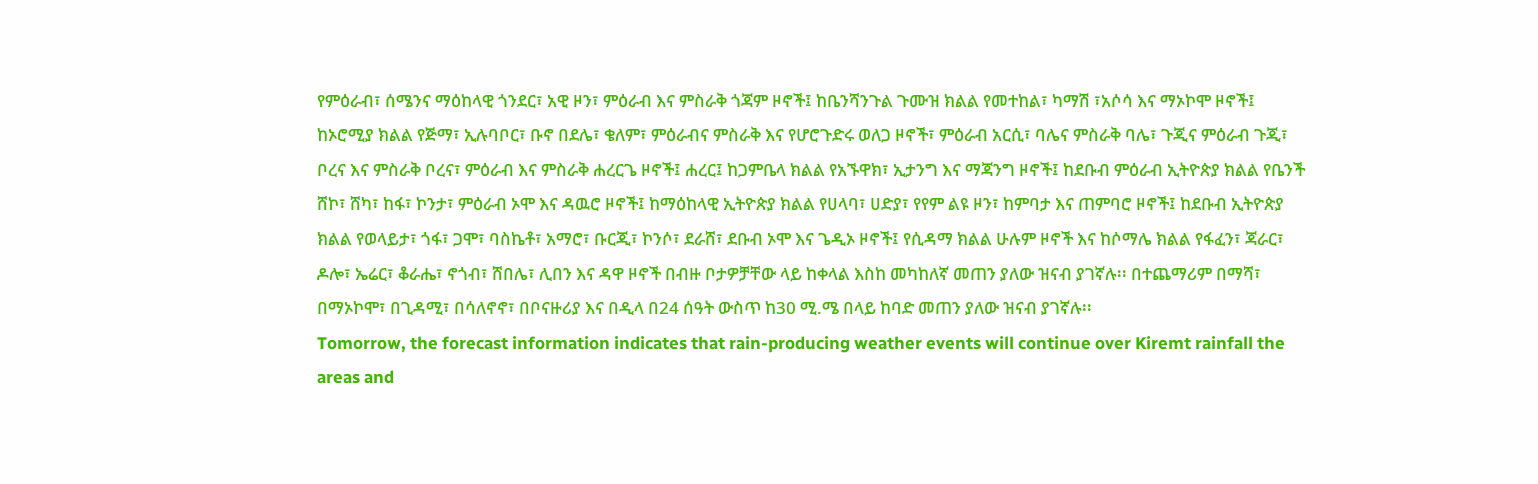የምዕራብ፣ ሰሜንና ማዕከላዊ ጎንደር፣ አዊ ዞን፣ ምዕራብ እና ምስራቅ ጎጃም ዞኖች፤ ከቤንሻንጉል ጉሙዝ ክልል የመተከል፣ ካማሽ ፣አሶሳ እና ማኦኮሞ ዞኖች፤ ከኦሮሚያ ክልል የጅማ፣ ኢሉባቦር፣ ቡኖ በደሌ፣ ቄለም፣ ምዕራብና ምስራቅ እና የሆሮጉድሩ ወለጋ ዞኖች፣ ምዕራብ አርሲ፣ ባሌና ምስራቅ ባሌ፣ ጉጂና ምዕራብ ጉጂ፣ ቦረና እና ምስራቅ ቦረና፣ ምዕራብ እና ምስራቅ ሐረርጌ ዞኖች፤ ሐረር፤ ከጋምቤላ ክልል የአኙዋክ፣ ኢታንግ እና ማጃንግ ዞኖች፤ ከደቡብ ምዕራብ ኢትዮጵያ ክልል የቤንች ሸኮ፣ ሸካ፣ ከፋ፣ ኮንታ፣ ምዕራብ ኦሞ እና ዳዉሮ ዞኖች፤ ከማዕከላዊ ኢትዮጵያ ክልል የሀላባ፣ ሀድያ፣ የየም ልዩ ዞን፣ ከምባታ እና ጠምባሮ ዞኖች፤ ከደቡብ ኢትዮጵያ ክልል የወላይታ፣ ጎፋ፣ ጋሞ፣ ባስኬቶ፣ አማሮ፣ ቡርጂ፣ ኮንሶ፣ ደራሸ፣ ደቡብ ኦሞ እና ጌዲኦ ዞኖች፤ የሲዳማ ክልል ሁሉም ዞኖች እና ከሶማሌ ክልል የፋፈን፣ ጃራር፣ ዶሎ፣ ኤሬር፣ ቆራሔ፣ ኖጎብ፣ ሸበሌ፣ ሊበን እና ዳዋ ዞኖች በብዙ ቦታዎቻቸው ላይ ከቀላል እስከ መካከለኛ መጠን ያለው ዝናብ ያገኛሉ፡፡ በተጨማሪም በማሻ፣ በማኦኮሞ፣ በጊዳሚ፣ በሳለኖኖ፣ በቦናዙሪያ እና በዲላ በ24 ሰዓት ውስጥ ከ30 ሚ.ሜ በላይ ከባድ መጠን ያለው ዝናብ ያገኛሉ፡፡
Tomorrow, the forecast information indicates that rain-producing weather events will continue over Kiremt rainfall the areas and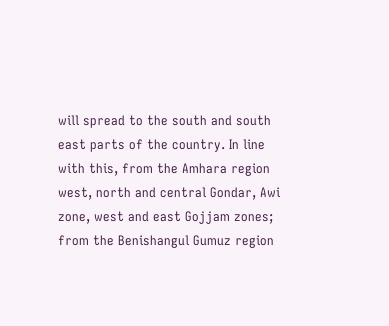will spread to the south and south east parts of the country. In line with this, from the Amhara region west, north and central Gondar, Awi zone, west and east Gojjam zones; from the Benishangul Gumuz region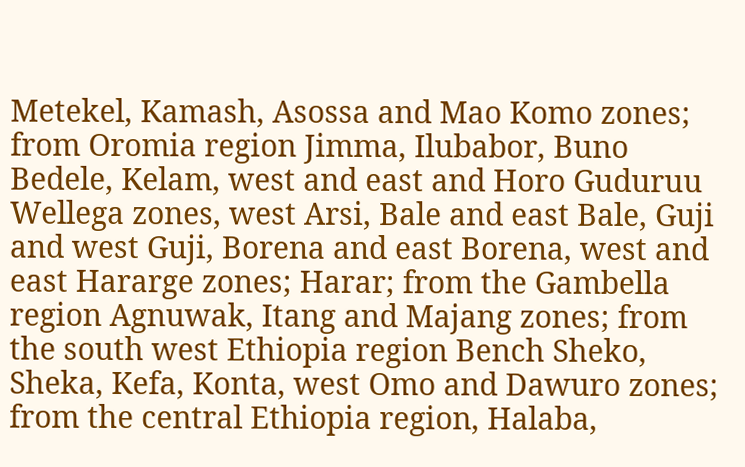Metekel, Kamash, Asossa and Mao Komo zones; from Oromia region Jimma, Ilubabor, Buno Bedele, Kelam, west and east and Horo Guduruu Wellega zones, west Arsi, Bale and east Bale, Guji and west Guji, Borena and east Borena, west and east Hararge zones; Harar; from the Gambella region Agnuwak, Itang and Majang zones; from the south west Ethiopia region Bench Sheko, Sheka, Kefa, Konta, west Omo and Dawuro zones; from the central Ethiopia region, Halaba,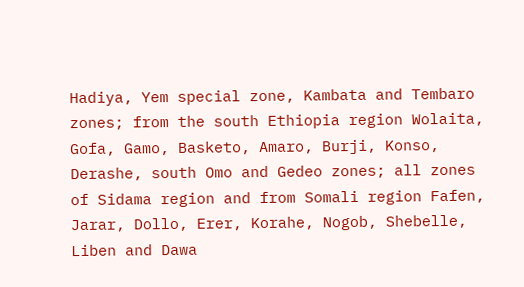Hadiya, Yem special zone, Kambata and Tembaro zones; from the south Ethiopia region Wolaita, Gofa, Gamo, Basketo, Amaro, Burji, Konso, Derashe, south Omo and Gedeo zones; all zones of Sidama region and from Somali region Fafen, Jarar, Dollo, Erer, Korahe, Nogob, Shebelle, Liben and Dawa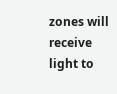zones will receive light to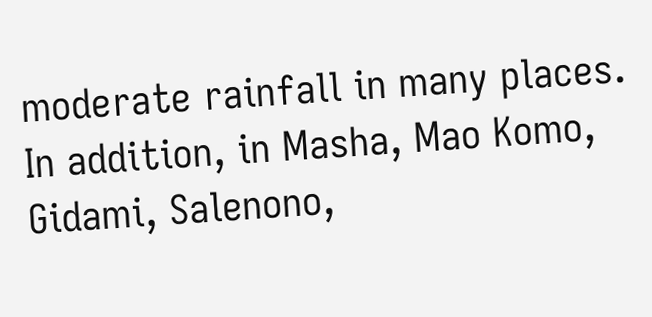moderate rainfall in many places. In addition, in Masha, Mao Komo, Gidami, Salenono,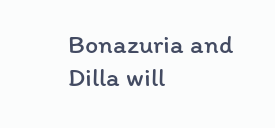Bonazuria and Dilla will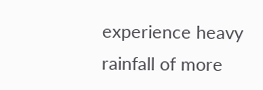experience heavy rainfall of more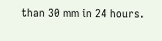than 30 mm in 24 hours.